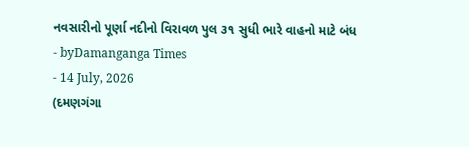નવસારીનો પૂર્ણા નદીનો વિરાવળ પુલ ૩૧ સુધી ભારે વાહનો માટે બંધ
- byDamanganga Times
- 14 July, 2026
(દમણગંગા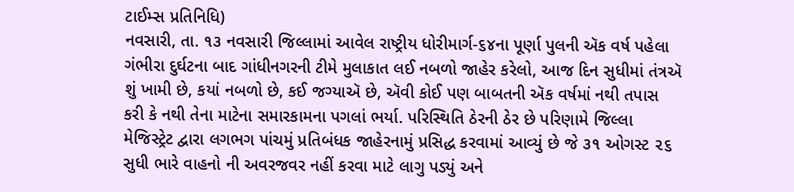ટાઈમ્સ પ્રતિનિધિ)
નવસારી, તા. ૧૩ નવસારી જિલ્લામાં આવેલ રાષ્ટ્રીય ધોરીમાર્ગ-૬૪ના પૂર્ણા પુલની ઍક વર્ષ પહેલા ગંભીરા દુર્ઘટના બાદ ગાંધીનગરની ટીમે મુલાકાત લઈ નબળો જાહેર કરેલો, આજ દિન સુધીમાં તંત્રઍ શું ખામી છે, કયાં નબળો છે, કઈ જગ્યાઍ છે, ઍવી કોઈ પણ બાબતની ઍક વર્ષમાં નથી તપાસ કરી કે નથી તેના માટેના સમારકામના પગલાં ભર્યા. પરિસ્થિતિ ઠેરની ઠેર છે પરિણામે જિલ્લા મેજિસ્ટ્રેટ દ્વારા લગભગ પાંચમું પ્રતિબંધક જાહેરનામું પ્રસિદ્ધ કરવામાં આવ્યું છે જે ૩૧ ઓગસ્ટ ૨૬ સુધી ભારે વાહનો ની અવરજવર નહીં કરવા માટે લાગુ પડ્યું અને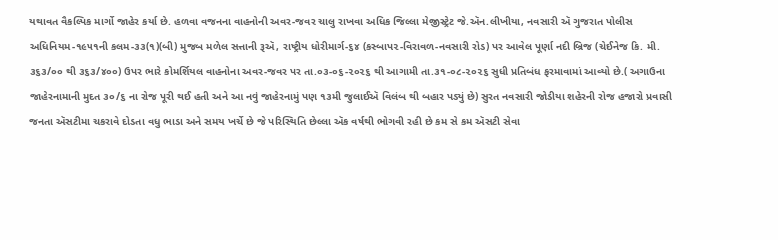યથાવત વૈકલ્પિક માર્ગો જાહેર કર્યા છે. હળવા વજનના વાહનોની અવર-જવર ચાલુ રાખવા અધિક જિલ્લા મેજીસ્ટ્રેટ જે.ઍન.લીખીયા, નવસારી ઍ ગુજરાત પોલીસ અધિનિયમ-૧૯૫૧ની કલમ-૩૩(૧)(બી) મુજબ મળેલ સત્તાની રૂઍ, રાષ્ટ્રીય ધોરીમાર્ગ-૬૪ (કસ્બાપ૨-વિરાવળ-નવસારી રોડ) પર આવેલ પૂર્ણા નદી બ્રિજ (ચેઈનેજ કિ. મી. ૩૬૩/૦૦ થી ૩૬૩/૪૦૦) ઉપર ભારે કોમર્શિયલ વાહનોના અવર-જવર પર તા.૦૩-૦૬-૨૦૨૬ થી આગામી તા.૩૧-૦૮-૨૦૨૬ સુધી પ્રતિબંધ ફરમાવામાં આવ્યો છે.( અગાઉના જાહેરનામાની મુદત ૩૦/૬ ના રોજ પૂરી થઈ હતી અને આ નવું જાહેરનામું પણ ૧૩મી જુલાઈઍ વિલંબ થી બહાર પડ્યું છે) સુરત નવસારી જોડીયા શહેરની રોજ હજારો પ્રવાસી જનતા ઍસટીમા ચકરાવે દોડતા વધુ ભાડા અને સમય ખર્ચે છે જે પરિસ્થિતિ છેલ્લા ઍક વર્ષથી ભોગવી રહી છે કમ સે કમ ઍસટી સેવા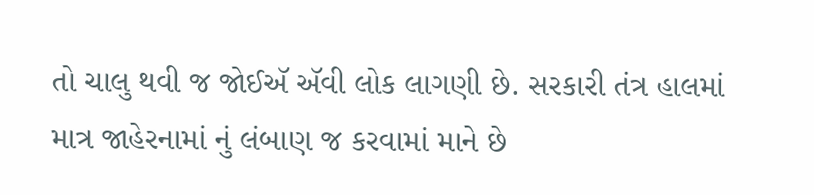તો ચાલુ થવી જ જોઈઍ ઍવી લોક લાગણી છે. સરકારી તંત્ર હાલમાં માત્ર જાહેરનામાં નું લંબાણ જ કરવામાં માને છે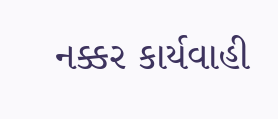નક્કર કાર્યવાહી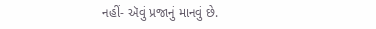નહીં- ઍવું પ્રજાનું માનવું છે.